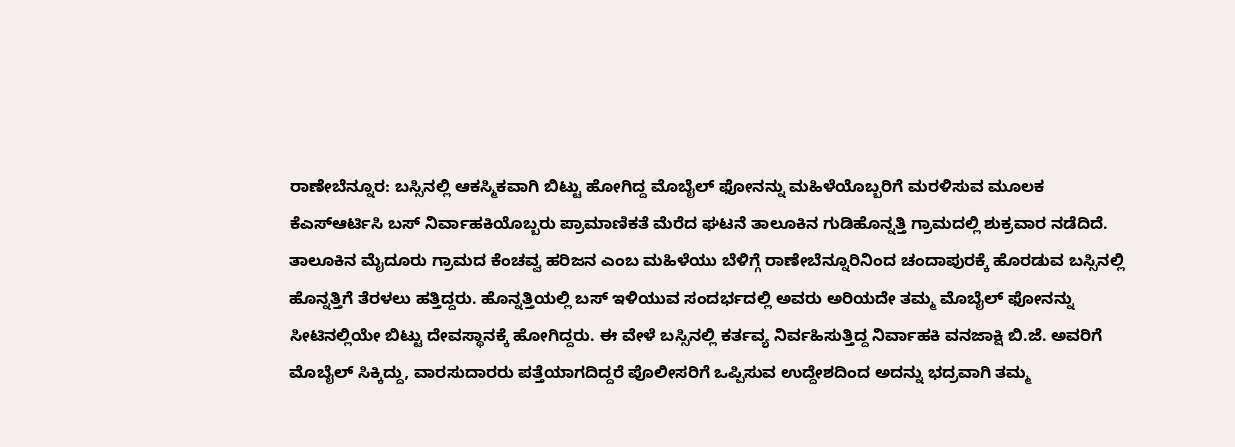ರಾಣೇಬೆನ್ನೂರ: ಬಸ್ಸಿನಲ್ಲಿ ಆಕಸ್ಮಿಕವಾಗಿ ಬಿಟ್ಟು ಹೋಗಿದ್ದ ಮೊಬೈಲ್ ಫೋನನ್ನು ಮಹಿಳೆಯೊಬ್ಬರಿಗೆ ಮರಳಿಸುವ ಮೂಲಕ ಕೆಎಸ್ಆರ್ಟಿಸಿ ಬಸ್ ನಿರ್ವಾಹಕಿಯೊಬ್ಬರು ಪ್ರಾಮಾಣಿಕತೆ ಮೆರೆದ ಘಟನೆ ತಾಲೂಕಿನ ಗುಡಿಹೊನ್ನತ್ತಿ ಗ್ರಾಮದಲ್ಲಿ ಶುಕ್ರವಾರ ನಡೆದಿದೆ.
ತಾಲೂಕಿನ ಮೈದೂರು ಗ್ರಾಮದ ಕೆಂಚವ್ವ ಹರಿಜನ ಎಂಬ ಮಹಿಳೆಯು ಬೆಳಿಗ್ಗೆ ರಾಣೇಬೆನ್ನೂರಿನಿಂದ ಚಂದಾಪುರಕ್ಕೆ ಹೊರಡುವ ಬಸ್ಸಿನಲ್ಲಿ ಹೊನ್ನತ್ತಿಗೆ ತೆರಳಲು ಹತ್ತಿದ್ದರು. ಹೊನ್ನತ್ತಿಯಲ್ಲಿ ಬಸ್ ಇಳಿಯುವ ಸಂದರ್ಭದಲ್ಲಿ ಅವರು ಅರಿಯದೇ ತಮ್ಮ ಮೊಬೈಲ್ ಫೋನನ್ನು ಸೀಟಿನಲ್ಲಿಯೇ ಬಿಟ್ಟು ದೇವಸ್ಥಾನಕ್ಕೆ ಹೋಗಿದ್ದರು. ಈ ವೇಳೆ ಬಸ್ಸಿನಲ್ಲಿ ಕರ್ತವ್ಯ ನಿರ್ವಹಿಸುತ್ತಿದ್ದ ನಿರ್ವಾಹಕಿ ವನಜಾಕ್ಷಿ ಬಿ.ಜೆ. ಅವರಿಗೆ ಮೊಬೈಲ್ ಸಿಕ್ಕಿದ್ದು, ವಾರಸುದಾರರು ಪತ್ತೆಯಾಗದಿದ್ದರೆ ಪೊಲೀಸರಿಗೆ ಒಪ್ಪಿಸುವ ಉದ್ದೇಶದಿಂದ ಅದನ್ನು ಭದ್ರವಾಗಿ ತಮ್ಮ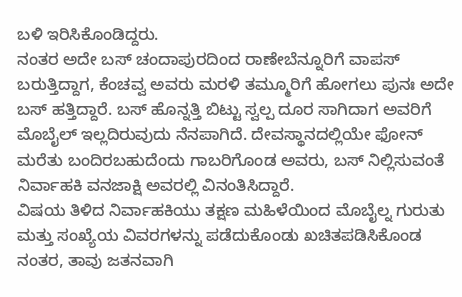ಬಳಿ ಇರಿಸಿಕೊಂಡಿದ್ದರು.
ನಂತರ ಅದೇ ಬಸ್ ಚಂದಾಪುರದಿಂದ ರಾಣೇಬೆನ್ನೂರಿಗೆ ವಾಪಸ್ ಬರುತ್ತಿದ್ದಾಗ, ಕೆಂಚವ್ವ ಅವರು ಮರಳಿ ತಮ್ಮೂರಿಗೆ ಹೋಗಲು ಪುನಃ ಅದೇ ಬಸ್ ಹತ್ತಿದ್ದಾರೆ. ಬಸ್ ಹೊನ್ನತ್ತಿ ಬಿಟ್ಟು ಸ್ವಲ್ಪ ದೂರ ಸಾಗಿದಾಗ ಅವರಿಗೆ ಮೊಬೈಲ್ ಇಲ್ಲದಿರುವುದು ನೆನಪಾಗಿದೆ. ದೇವಸ್ಥಾನದಲ್ಲಿಯೇ ಫೋನ್ ಮರೆತು ಬಂದಿರಬಹುದೆಂದು ಗಾಬರಿಗೊಂಡ ಅವರು, ಬಸ್ ನಿಲ್ಲಿಸುವಂತೆ ನಿರ್ವಾಹಕಿ ವನಜಾಕ್ಷಿ ಅವರಲ್ಲಿ ವಿನಂತಿಸಿದ್ದಾರೆ.
ವಿಷಯ ತಿಳಿದ ನಿರ್ವಾಹಕಿಯು ತಕ್ಷಣ ಮಹಿಳೆಯಿಂದ ಮೊಬೈಲ್ನ ಗುರುತು ಮತ್ತು ಸಂಖ್ಯೆಯ ವಿವರಗಳನ್ನು ಪಡೆದುಕೊಂಡು ಖಚಿತಪಡಿಸಿಕೊಂಡ ನಂತರ, ತಾವು ಜತನವಾಗಿ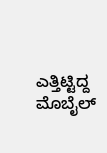ಎತ್ತಿಟ್ಟಿದ್ದ ಮೊಬೈಲ್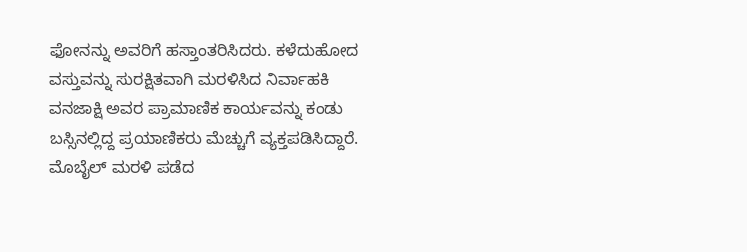ಫೋನನ್ನು ಅವರಿಗೆ ಹಸ್ತಾಂತರಿಸಿದರು. ಕಳೆದುಹೋದ ವಸ್ತುವನ್ನು ಸುರಕ್ಷಿತವಾಗಿ ಮರಳಿಸಿದ ನಿರ್ವಾಹಕಿ ವನಜಾಕ್ಷಿ ಅವರ ಪ್ರಾಮಾಣಿಕ ಕಾರ್ಯವನ್ನು ಕಂಡು ಬಸ್ಸಿನಲ್ಲಿದ್ದ ಪ್ರಯಾಣಿಕರು ಮೆಚ್ಚುಗೆ ವ್ಯಕ್ತಪಡಿಸಿದ್ದಾರೆ. ಮೊಬೈಲ್ ಮರಳಿ ಪಡೆದ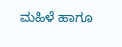ಮಹಿಳೆ ಹಾಗೂ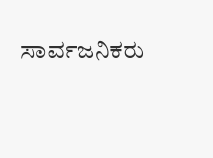ಸಾರ್ವಜನಿಕರು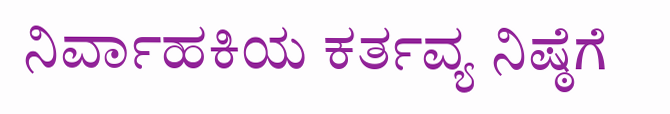ನಿರ್ವಾಹಕಿಯ ಕರ್ತವ್ಯ ನಿಷ್ಠೆಗೆ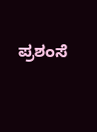ಪ್ರಶಂಸೆ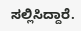ಸಲ್ಲಿಸಿದ್ದಾರೆ.